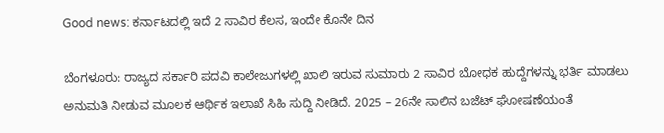Good news: ಕರ್ನಾಟದಲ್ಲಿ ಇದೆ 2 ಸಾವಿರ ಕೆಲಸ, ಇಂದೇ ಕೊನೇ ದಿನ

ಬೆಂಗಳೂರು: ರಾಜ್ಯದ ಸರ್ಕಾರಿ ಪದವಿ ಕಾಲೇಜುಗಳಲ್ಲಿ ಖಾಲಿ ಇರುವ ಸುಮಾರು 2 ಸಾವಿರ ಬೋಧಕ ಹುದ್ದೆಗಳನ್ನು ಭರ್ತಿ ಮಾಡಲು ಅನುಮತಿ ನೀಡುವ ಮೂಲಕ ಆರ್ಥಿಕ ಇಲಾಖೆ ಸಿಹಿ ಸುದ್ದಿ ನೀಡಿದೆ. 2025 – 26ನೇ ಸಾಲಿನ ಬಜೆಟ್‌ ಘೋಷಣೆಯಂತೆ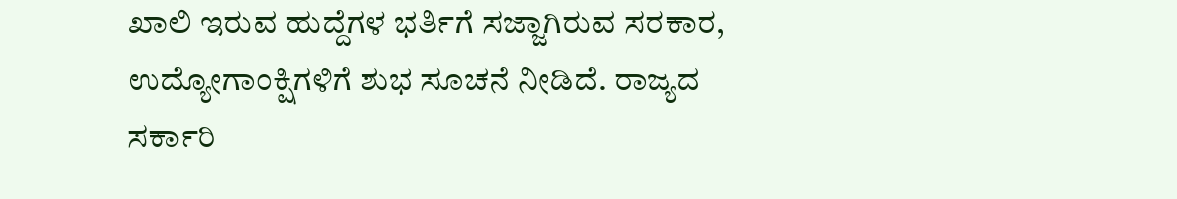ಖಾಲಿ ಇರುವ ಹುದ್ದೆಗಳ ಭರ್ತಿಗೆ ಸಜ್ಜಾಗಿರುವ ಸರಕಾರ, ಉದ್ಯೋಗಾಂಕ್ಷಿಗಳಿಗೆ ಶುಭ ಸೂಚನೆ ನೀಡಿದೆ. ರಾಜ್ಯದ ಸರ್ಕಾರಿ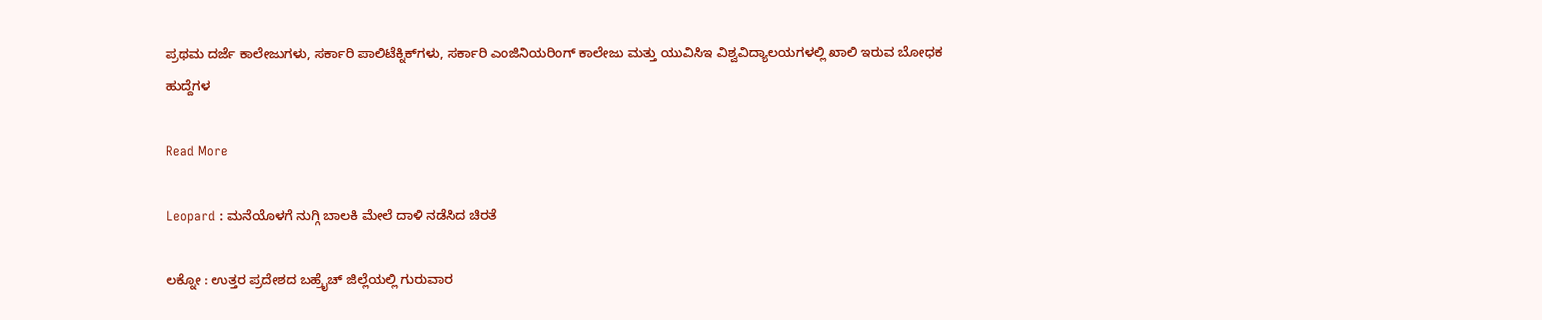ಪ್ರಥಮ ದರ್ಜೆ ಕಾಲೇಜುಗಳು, ಸರ್ಕಾರಿ ಪಾಲಿಟೆಕ್ನಿಕ್‌ಗಳು, ಸರ್ಕಾರಿ ಎಂಜಿನಿಯರಿಂಗ್‌ ಕಾಲೇಜು ಮತ್ತು ಯುವಿಸಿಇ ವಿಶ್ವವಿದ್ಯಾಲಯಗಳಲ್ಲಿ ಖಾಲಿ ಇರುವ ಬೋಧಕ ಹುದ್ದೆಗಳ

Read More

Leopard : ಮನೆಯೊಳಗೆ ನುಗ್ಗಿ ಬಾಲಕಿ ಮೇಲೆ ದಾಳಿ ನಡೆಸಿದ ಚಿರತೆ

ಲಕ್ನೋ : ಉತ್ತರ ಪ್ರದೇಶದ ಬಹ್ರೈಚ್ ಜಿಲ್ಲೆಯಲ್ಲಿ ಗುರುವಾರ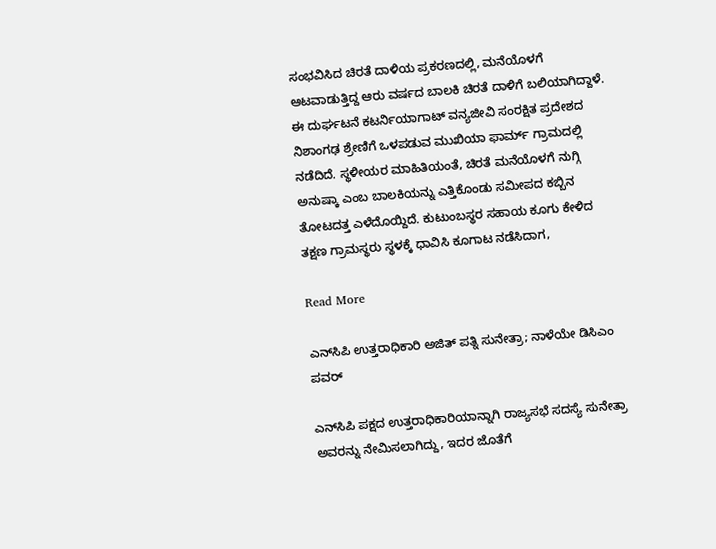ಸಂಭವಿಸಿದ ಚಿರತೆ ದಾಳಿಯ ಪ್ರಕರಣದಲ್ಲಿ, ಮನೆಯೊಳಗೆ ಆಟವಾಡುತ್ತಿದ್ದ ಆರು ವರ್ಷದ ಬಾಲಕಿ ಚಿರತೆ ದಾಳಿಗೆ ಬಲಿಯಾಗಿದ್ದಾಳೆ. ಈ ದುರ್ಘಟನೆ ಕಟರ್ನಿಯಾಗಾಟ್ ವನ್ಯಜೀವಿ ಸಂರಕ್ಷಿತ ಪ್ರದೇಶದ ನಿಶಾಂಗಢ ಶ್ರೇಣಿಗೆ ಒಳಪಡುವ ಮುಖಿಯಾ ಫಾರ್ಮ್ ಗ್ರಾಮದಲ್ಲಿ ನಡೆದಿದೆ. ಸ್ಥಳೀಯರ ಮಾಹಿತಿಯಂತೆ, ಚಿರತೆ ಮನೆಯೊಳಗೆ ನುಗ್ಗಿ ಅನುಷ್ಕಾ ಎಂಬ ಬಾಲಕಿಯನ್ನು ಎತ್ತಿಕೊಂಡು ಸಮೀಪದ ಕಬ್ಬಿನ ತೋಟದತ್ತ ಎಳೆದೊಯ್ದಿದೆ. ಕುಟುಂಬಸ್ಥರ ಸಹಾಯ ಕೂಗು ಕೇಳಿದ ತಕ್ಷಣ ಗ್ರಾಮಸ್ಥರು ಸ್ಥಳಕ್ಕೆ ಧಾವಿಸಿ ಕೂಗಾಟ ನಡೆಸಿದಾಗ,

Read More

ಎನ್‌ಸಿಪಿ ಉತ್ತರಾಧಿಕಾರಿ ಅಜಿತ್ ಪತ್ನಿ ಸುನೇತ್ರಾ; ನಾಳೆಯೇ ಡಿಸಿಎಂ ಪವರ್

ಎನ್‌ಸಿಪಿ ಪಕ್ಷದ ಉತ್ತರಾಧಿಕಾರಿಯಾನ್ನಾಗಿ ರಾಜ್ಯಸಭೆ ಸದಸ್ಯೆ ಸುನೇತ್ರಾ ಅವರನ್ನು ನೇಮಿಸಲಾಗಿದ್ದು, ಇದರ ಜೊತೆಗೆ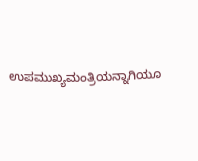ಉಪಮುಖ್ಯಮಂತ್ರಿಯನ್ನಾಗಿಯೂ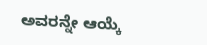ಅವರನ್ನೇ ಆಯ್ಕೆ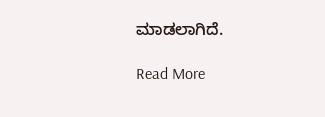ಮಾಡಲಾಗಿದೆ.

Read More